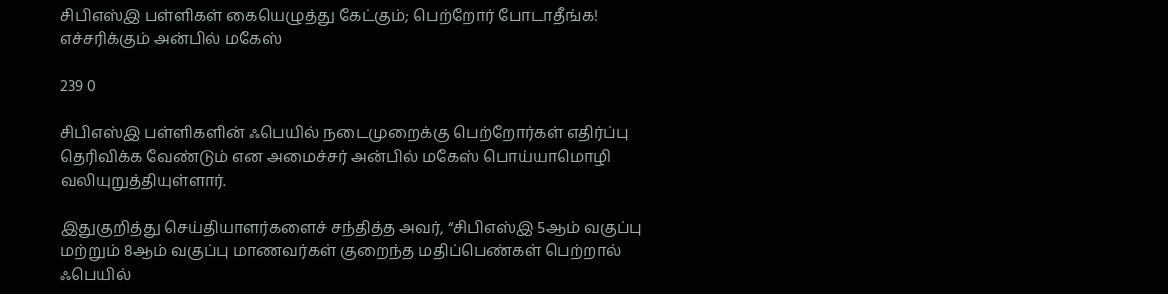சிபிஎஸ்இ பள்ளிகள் கையெழுத்து கேட்கும்; பெற்றோர் போடாதீங்க! எச்சரிக்கும் அன்பில் மகேஸ்

239 0

சிபிஎஸ்இ பள்ளிகளின் ஃபெயில் நடைமுறைக்கு பெற்றோர்கள் எதிர்ப்பு தெரிவிக்க வேண்டும் என அமைச்சர் அன்பில் மகேஸ் பொய்யாமொழி வலியுறுத்தியுள்ளார்.

இதுகுறித்து செய்தியாளர்களைச் சந்தித்த அவர், “சிபிஎஸ்இ 5ஆம் வகுப்பு மற்றும் 8ஆம் வகுப்பு மாணவர்கள் குறைந்த மதிப்பெண்கள் பெற்றால் ஃபெயில்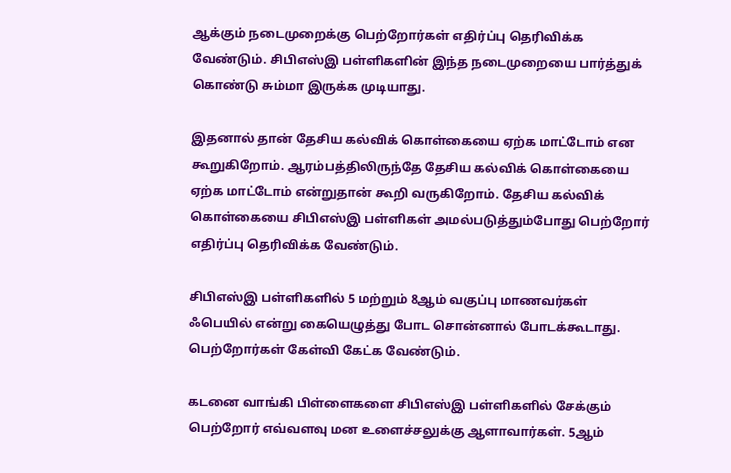ஆக்கும் நடைமுறைக்கு பெற்றோர்கள் எதிர்ப்பு தெரிவிக்க வேண்டும். சிபிஎஸ்இ பள்ளிகளின் இந்த நடைமுறையை பார்த்துக் கொண்டு சும்மா இருக்க முடியாது.

இதனால் தான் தேசிய கல்விக் கொள்கையை ஏற்க மாட்டோம் என கூறுகிறோம். ஆரம்பத்திலிருந்தே தேசிய கல்விக் கொள்கையை ஏற்க மாட்டோம் என்றுதான் கூறி வருகிறோம். தேசிய கல்விக் கொள்கையை சிபிஎஸ்இ பள்ளிகள் அமல்படுத்தும்போது பெற்றோர் எதிர்ப்பு தெரிவிக்க வேண்டும்.

சிபிஎஸ்இ பள்ளிகளில் 5 மற்றும் 8ஆம் வகுப்பு மாணவர்கள் ஃபெயில் என்று கையெழுத்து போட சொன்னால் போடக்கூடாது. பெற்றோர்கள் கேள்வி கேட்க வேண்டும்.

கடனை வாங்கி பிள்ளைகளை சிபிஎஸ்இ பள்ளிகளில் சேக்கும் பெற்றோர் எவ்வளவு மன உளைச்சலுக்கு ஆளாவார்கள். 5ஆம்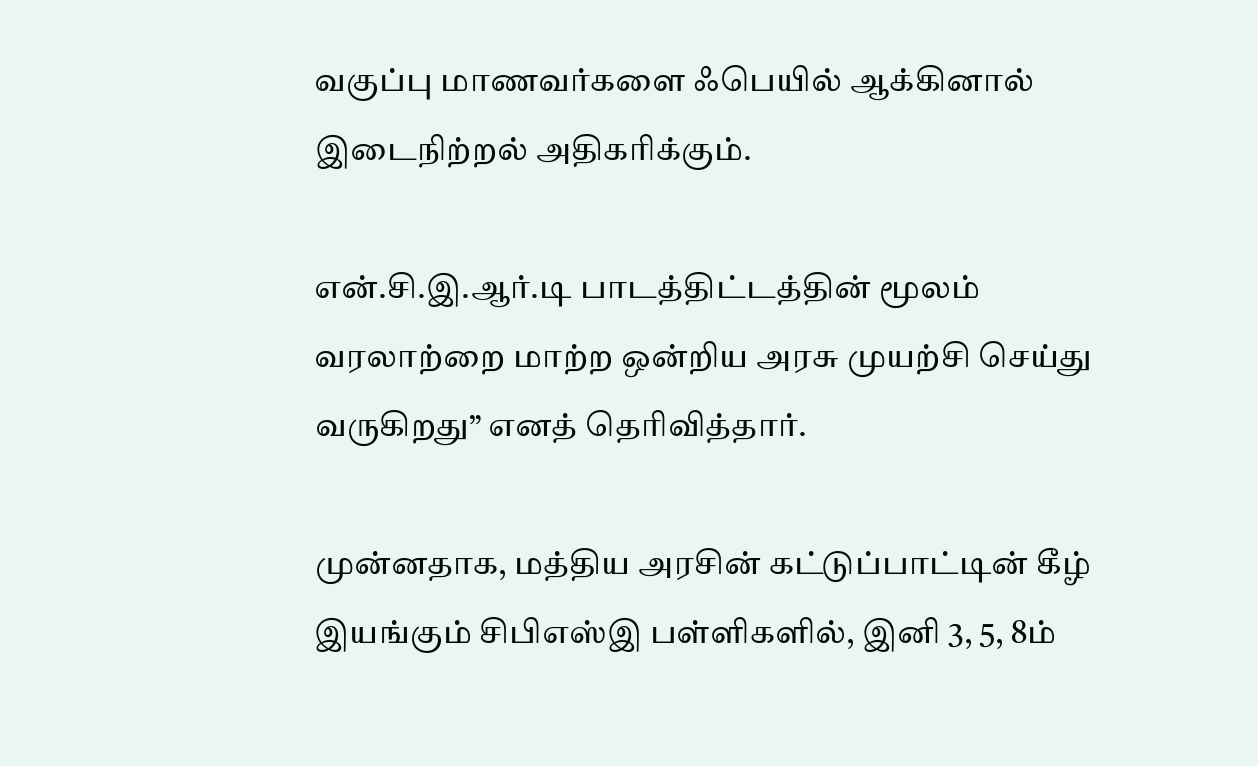வகுப்பு மாணவர்களை ஃபெயில் ஆக்கினால் இடைநிற்றல் அதிகரிக்கும்.

என்.சி.இ.ஆர்.டி பாடத்திட்டத்தின் மூலம் வரலாற்றை மாற்ற ஒன்றிய அரசு முயற்சி செய்து வருகிறது” எனத் தெரிவித்தார்.

முன்னதாக, மத்திய அரசின் கட்டுப்பாட்டின் கீழ் இயங்கும் சிபிஎஸ்இ பள்ளிகளில், இனி 3, 5, 8ம்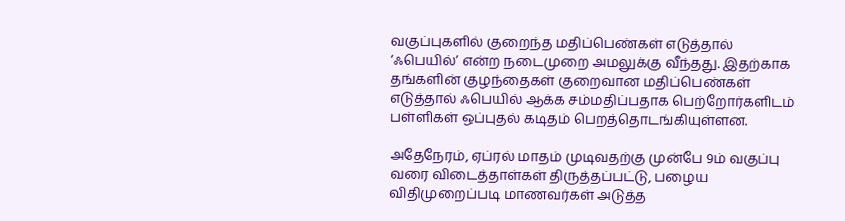வகுப்புகளில் குறைந்த மதிப்பெண்கள் எடுத்தால் ‘ஃபெயில்’ என்ற நடைமுறை அமலுக்கு வீந்தது. இதற்காக தங்களின் குழந்தைகள் குறைவான மதிப்பெண்கள் எடுத்தால் ஃபெயில் ஆக்க சம்மதிப்பதாக பெற்றோர்களிடம் பள்ளிகள் ஒப்புதல் கடிதம் பெறத்தொடங்கியுள்ளன.

அதேநேரம், ஏப்ரல் மாதம் முடிவதற்கு முன்பே 9ம் வகுப்பு வரை விடைத்தாள்கள் திருத்தப்பட்டு, பழைய விதிமுறைப்படி மாணவர்கள் அடுத்த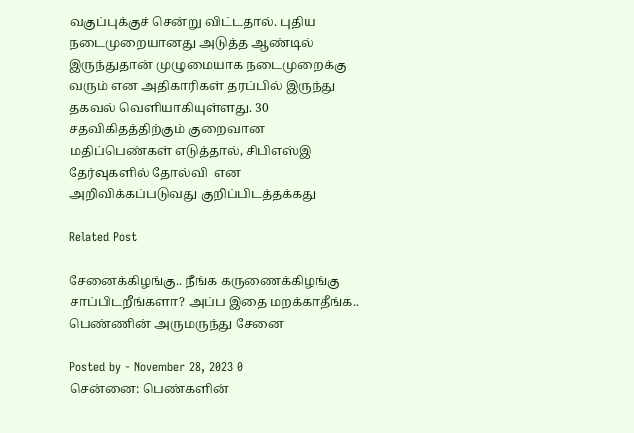வகுப்புக்குச் சென்று விட்டதால். புதிய நடைமுறையானது அடுத்த ஆண்டில் இருந்துதான் முழுமையாக நடைமுறைக்கு வரும் என அதிகாரிகள் தரப்பில் இருந்து தகவல் வெளியாகியுள்ளது. 30 சதவிகிதத்திற்கும் குறைவான மதிப்பெண்கள் எடுத்தால், சிபிஎஸ்இ தேர்வுகளில் தோல்வி  என அறிவிக்கப்படுவது குறிப்பிடத்தக்கது

Related Post

சேனைக்கிழங்கு.. நீங்க கருணைக்கிழங்கு சாப்பிடறீங்களா? அப்ப இதை மறக்காதீங்க.. பெண்ணின் அருமருந்து சேனை

Posted by - November 28, 2023 0
சென்னை: பெண்களின்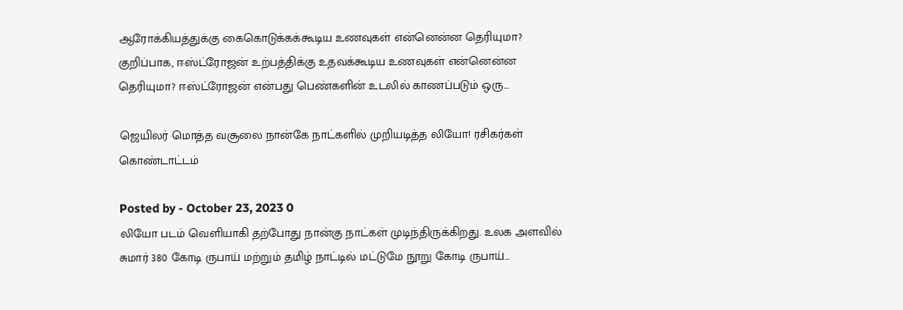ஆரோக்கியத்துக்கு கைகொடுக்கக்கூடிய உணவுகள் என்னென்ன தெரியுமா? குறிப்பாக, ஈஸ்ட்ரோஜன் உற்பத்திக்கு உதவக்கூடிய உணவுகள் என்னென்ன தெரியுமா? ஈஸ்ட்ரோஜன் என்பது பெண்களின் உடலில் காணப்படும் ஒரு…

ஜெயிலர் மொத்த வசூலை நான்கே நாட்களில் முறியடித்த லியோ! ரசிகர்கள் கொண்டாட்டம்

Posted by - October 23, 2023 0
லியோ படம் வெளியாகி தற்போது நான்கு நாட்கள் முடிந்திருக்கிறது. உலக அளவில் சுமார் 380 கோடி ருபாய் மற்றும் தமிழ் நாட்டில் மட்டுமே நூறு கோடி ருபாய்…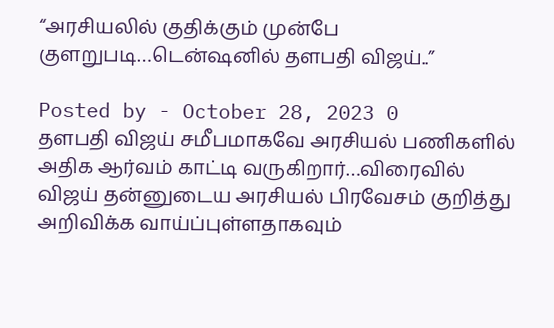“அரசியலில் குதிக்கும் முன்பே குளறுபடி…டென்ஷனில் தளபதி விஜய்..”

Posted by - October 28, 2023 0
தளபதி விஜய் சமீபமாகவே அரசியல் பணிகளில் அதிக ஆர்வம் காட்டி வருகிறார்…விரைவில் விஜய் தன்னுடைய அரசியல் பிரவேசம் குறித்து அறிவிக்க வாய்ப்புள்ளதாகவும்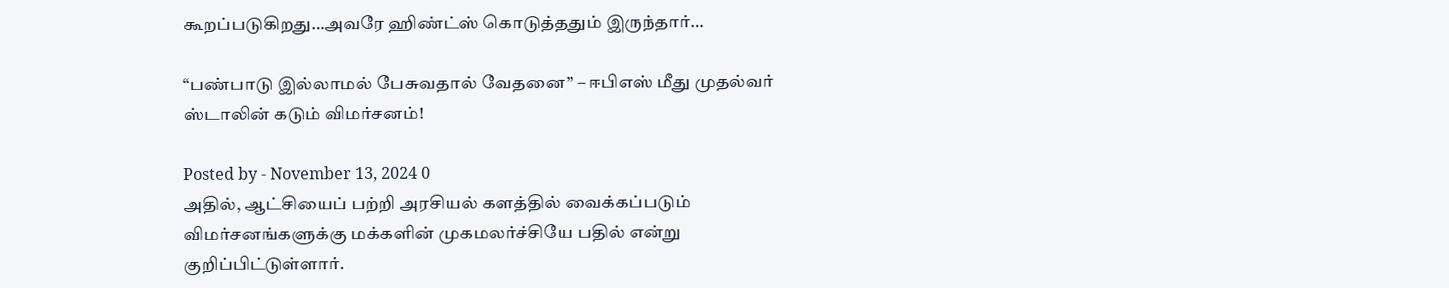கூறப்படுகிறது…அவரே ஹிண்ட்ஸ் கொடுத்ததும் இருந்தார்…

“பண்பாடு இல்லாமல் பேசுவதால் வேதனை” – ஈபிஎஸ் மீது முதல்வர் ஸ்டாலின் கடும் விமர்சனம்!

Posted by - November 13, 2024 0
அதில், ஆட்சியைப் பற்றி அரசியல் களத்தில் வைக்கப்படும் விமர்சனங்களுக்கு மக்களின் முகமலர்ச்சியே பதில் என்று குறிப்பிட்டுள்ளார்.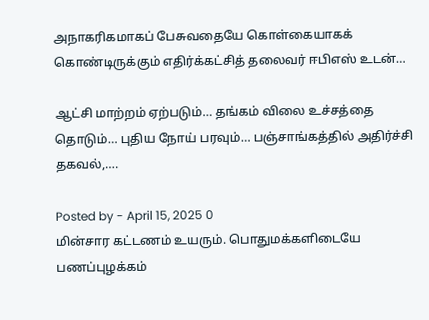அநாகரிகமாகப் பேசுவதையே கொள்கையாகக் கொண்டிருக்கும் எதிர்க்கட்சித் தலைவர் ஈபிஎஸ் உடன்…

ஆட்சி மாற்றம் ஏற்படும்… தங்கம் விலை உச்சத்தை தொடும்… புதிய நோய் பரவும்… பஞ்சாங்கத்தில் அதிர்ச்சி தகவல்,….

Posted by - April 15, 2025 0
மின்சார கட்டணம் உயரும். பொதுமக்களிடையே பணப்புழக்கம்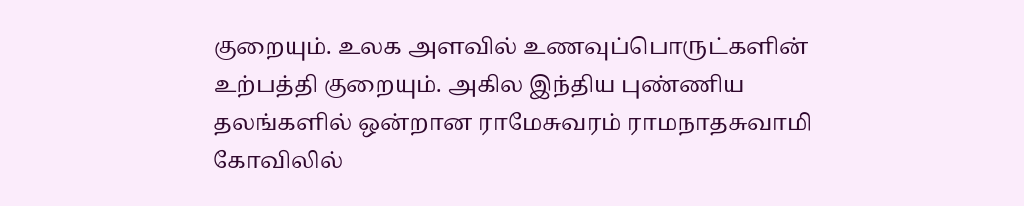குறையும். உலக அளவில் உணவுப்பொருட்களின் உற்பத்தி குறையும். அகில இந்திய புண்ணிய தலங்களில் ஒன்றான ராமேசுவரம் ராமநாதசுவாமி கோவிலில்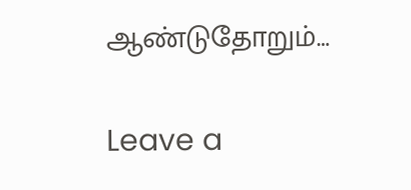ஆண்டுதோறும்…

Leave a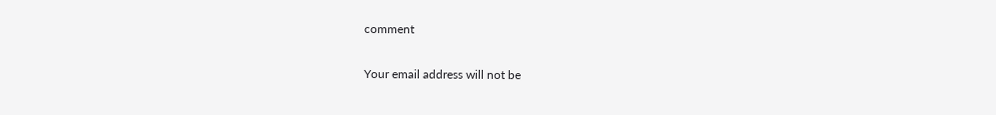comment

Your email address will not be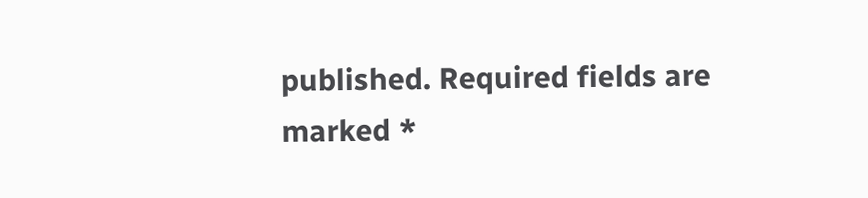published. Required fields are marked *